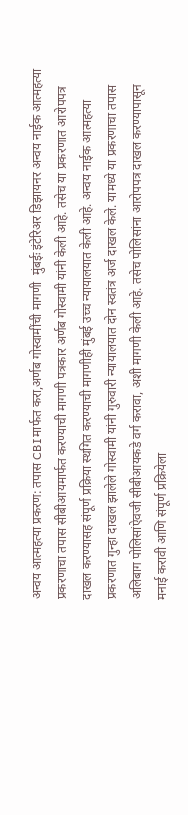अन्वय आत्महत्या प्रकरण: तपास CBIमार्फत करा,अर्णब गोस्वामींची मागणी  मुंबईः इंटेरिअर डिझायनर अन्वय नाईक आत्महत्या प्रकरणाचा तपास सीबीआयमार्फत करण्याची मागणी पत्रकार अर्णब गोस्वामी यांनी केली आहे. तसेच या प्रकरणात आरोपपत्र दाखल करण्यासह संपूर्ण प्रक्रिया स्थगित करण्याची मागणीही मुंबई उच्च न्यायालयात केली आहे. अन्वय नाईक आत्महत्या प्रकरणात गुन्हा दाखल झालेले गोस्वामी यांनी गुरुवारी न्यायालयात दोन स्वतंत्र अर्ज दाखल केले. यामध्ये या प्रकरणाचा तपास अलिबाग पोलिसांऐवजी सीबीआयकडे वर्ग करावा, अशी मागणी केली आहे. तसेच पोलिसांना आरोपपत्र दाखल करण्यापासून मनाई करावी आणि संपूर्ण प्रक्रियेला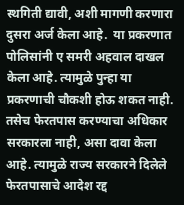स्थगिती द्यावी, अशी मागणी करणारा दुसरा अर्ज केला आहे.  या प्रकरणात पोलिसांनी ए समरी अहवाल दाखल केला आहे. त्यामुळे पुन्हा या प्रकरणाची चौकशी होऊ शकत नाही. तसेच फेरतपास करण्याचा अधिकार सरकारला नाही, असा दावा केला आहे. त्यामुळे राज्य सरकारने दिलेले फेरतपासाचे आदेश रद्द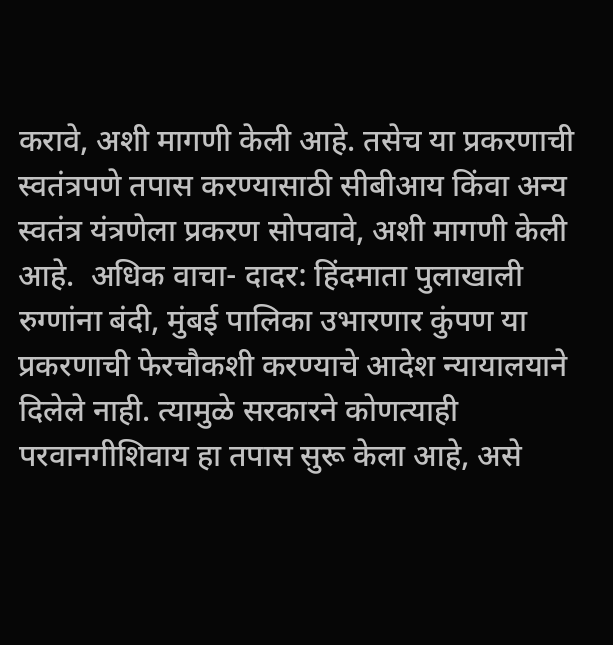करावे, अशी मागणी केली आहे. तसेच या प्रकरणाची स्वतंत्रपणे तपास करण्यासाठी सीबीआय किंवा अन्य स्वतंत्र यंत्रणेला प्रकरण सोपवावे, अशी मागणी केली आहे.  अधिक वाचा- दादर: हिंदमाता पुलाखाली रुग्णांना बंदी, मुंबई पालिका उभारणार कुंपण या प्रकरणाची फेरचौकशी करण्याचे आदेश न्यायालयाने दिलेले नाही. त्यामुळे सरकारने कोणत्याही परवानगीशिवाय हा तपास सुरू केला आहे, असे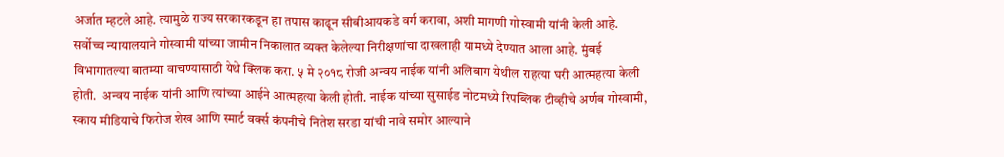अर्जात म्हटले आहे. त्यामुळे राज्य सरकारकडून हा तपास काढून सीबीआयकडे वर्ग करावा, अशी मागणी गोस्वामी यांनी केली आहे. सर्वोच्च न्यायालयाने गोस्वामी यांच्या जामीन निकालात व्यक्त केलेल्या निरीक्षणांचा दाखलाही यामध्ये देण्यात आला आहे. मुंबई विभागातल्या बातम्या वाचण्यासाठी येथे क्लिक करा. ५ मे २०१८ रोजी अन्वय नाईक यांनी अलिबाग येथील राहत्या घरी आत्महत्या केली होती.  अन्वय नाईक यांनी आणि त्यांच्या आईने आत्महत्या केली होती. नाईक यांच्या सुसाईड नोटमध्ये रिपब्लिक टीव्हीचे अर्णब गोस्वामी, स्काय मीडियाचे फिरोज शेख आणि स्मार्ट वर्क्स कंपनीचे नितेश सरडा यांची नावे समोर आल्याने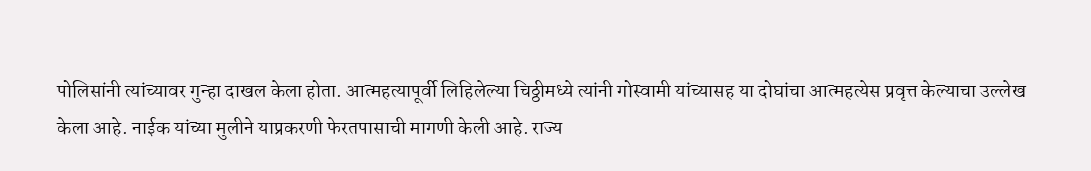पोलिसांनी त्यांच्यावर गुन्हा दाखल केला होता. आत्महत्यापूर्वी लिहिलेल्या चिठ्ठीमध्ये त्यांनी गोस्वामी यांच्यासह या दोघांचा आत्महत्येस प्रवृत्त केल्याचा उल्लेख केला आहे. नाईक यांच्या मुलीने याप्रकरणी फेरतपासाची मागणी केली आहे. राज्य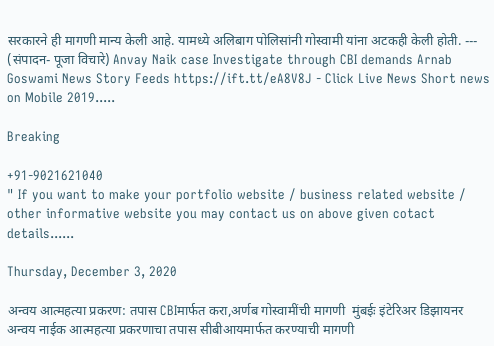सरकारने ही मागणी मान्य केली आहे. यामध्ये अलिबाग पोलिसांनी गोस्वामी यांना अटकही केली होती. --- (संपादन- पूजा विचारे) Anvay Naik case Investigate through CBI demands Arnab Goswami News Story Feeds https://ift.tt/eA8V8J - Click Live News Short news on Mobile 2019.....

Breaking

+91-9021621040
" If you want to make your portfolio website / business related website / other informative website you may contact us on above given cotact details......

Thursday, December 3, 2020

अन्वय आत्महत्या प्रकरण: तपास CBIमार्फत करा,अर्णब गोस्वामींची मागणी  मुंबईः इंटेरिअर डिझायनर अन्वय नाईक आत्महत्या प्रकरणाचा तपास सीबीआयमार्फत करण्याची मागणी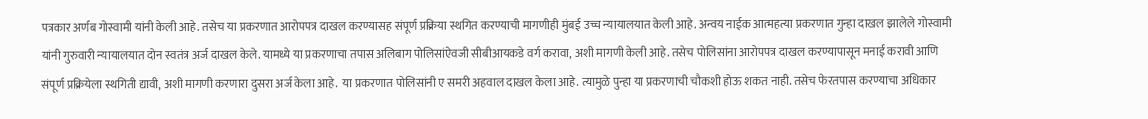पत्रकार अर्णब गोस्वामी यांनी केली आहे. तसेच या प्रकरणात आरोपपत्र दाखल करण्यासह संपूर्ण प्रक्रिया स्थगित करण्याची मागणीही मुंबई उच्च न्यायालयात केली आहे. अन्वय नाईक आत्महत्या प्रकरणात गुन्हा दाखल झालेले गोस्वामी यांनी गुरुवारी न्यायालयात दोन स्वतंत्र अर्ज दाखल केले. यामध्ये या प्रकरणाचा तपास अलिबाग पोलिसांऐवजी सीबीआयकडे वर्ग करावा, अशी मागणी केली आहे. तसेच पोलिसांना आरोपपत्र दाखल करण्यापासून मनाई करावी आणि संपूर्ण प्रक्रियेला स्थगिती द्यावी, अशी मागणी करणारा दुसरा अर्ज केला आहे.  या प्रकरणात पोलिसांनी ए समरी अहवाल दाखल केला आहे. त्यामुळे पुन्हा या प्रकरणाची चौकशी होऊ शकत नाही. तसेच फेरतपास करण्याचा अधिकार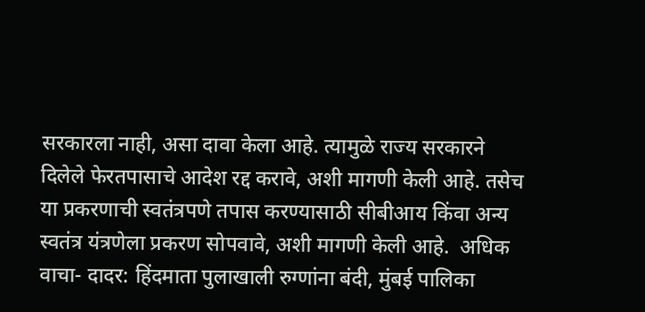सरकारला नाही, असा दावा केला आहे. त्यामुळे राज्य सरकारने दिलेले फेरतपासाचे आदेश रद्द करावे, अशी मागणी केली आहे. तसेच या प्रकरणाची स्वतंत्रपणे तपास करण्यासाठी सीबीआय किंवा अन्य स्वतंत्र यंत्रणेला प्रकरण सोपवावे, अशी मागणी केली आहे.  अधिक वाचा- दादर: हिंदमाता पुलाखाली रुग्णांना बंदी, मुंबई पालिका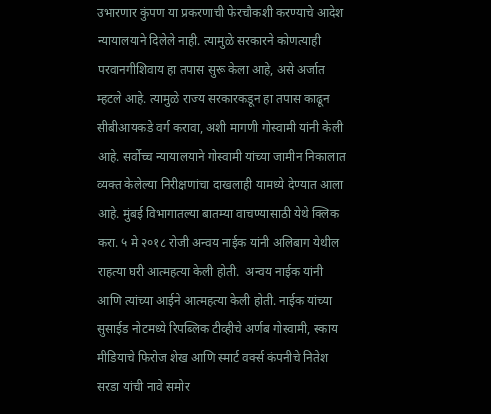उभारणार कुंपण या प्रकरणाची फेरचौकशी करण्याचे आदेश न्यायालयाने दिलेले नाही. त्यामुळे सरकारने कोणत्याही परवानगीशिवाय हा तपास सुरू केला आहे, असे अर्जात म्हटले आहे. त्यामुळे राज्य सरकारकडून हा तपास काढून सीबीआयकडे वर्ग करावा, अशी मागणी गोस्वामी यांनी केली आहे. सर्वोच्च न्यायालयाने गोस्वामी यांच्या जामीन निकालात व्यक्त केलेल्या निरीक्षणांचा दाखलाही यामध्ये देण्यात आला आहे. मुंबई विभागातल्या बातम्या वाचण्यासाठी येथे क्लिक करा. ५ मे २०१८ रोजी अन्वय नाईक यांनी अलिबाग येथील राहत्या घरी आत्महत्या केली होती.  अन्वय नाईक यांनी आणि त्यांच्या आईने आत्महत्या केली होती. नाईक यांच्या सुसाईड नोटमध्ये रिपब्लिक टीव्हीचे अर्णब गोस्वामी, स्काय मीडियाचे फिरोज शेख आणि स्मार्ट वर्क्स कंपनीचे नितेश सरडा यांची नावे समोर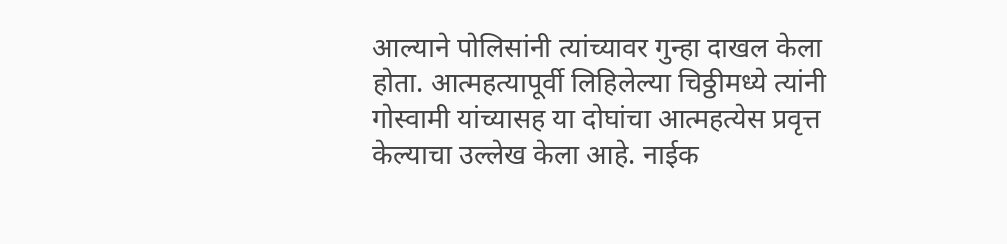आल्याने पोलिसांनी त्यांच्यावर गुन्हा दाखल केला होता. आत्महत्यापूर्वी लिहिलेल्या चिठ्ठीमध्ये त्यांनी गोस्वामी यांच्यासह या दोघांचा आत्महत्येस प्रवृत्त केल्याचा उल्लेख केला आहे. नाईक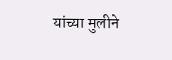यांच्या मुलीने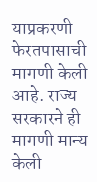याप्रकरणी फेरतपासाची मागणी केली आहे. राज्य सरकारने ही मागणी मान्य केली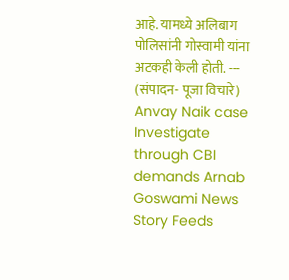आहे. यामध्ये अलिबाग पोलिसांनी गोस्वामी यांना अटकही केली होती. --- (संपादन- पूजा विचारे) Anvay Naik case Investigate through CBI demands Arnab Goswami News Story Feeds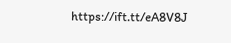https://ift.tt/eA8V8J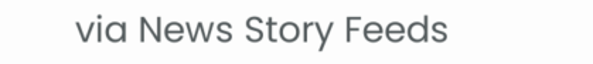via News Story Feeds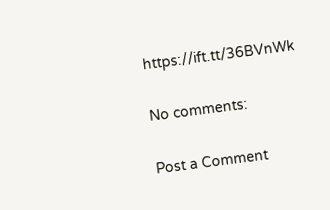https://ift.tt/36BVnWk

No comments:

Post a Comment